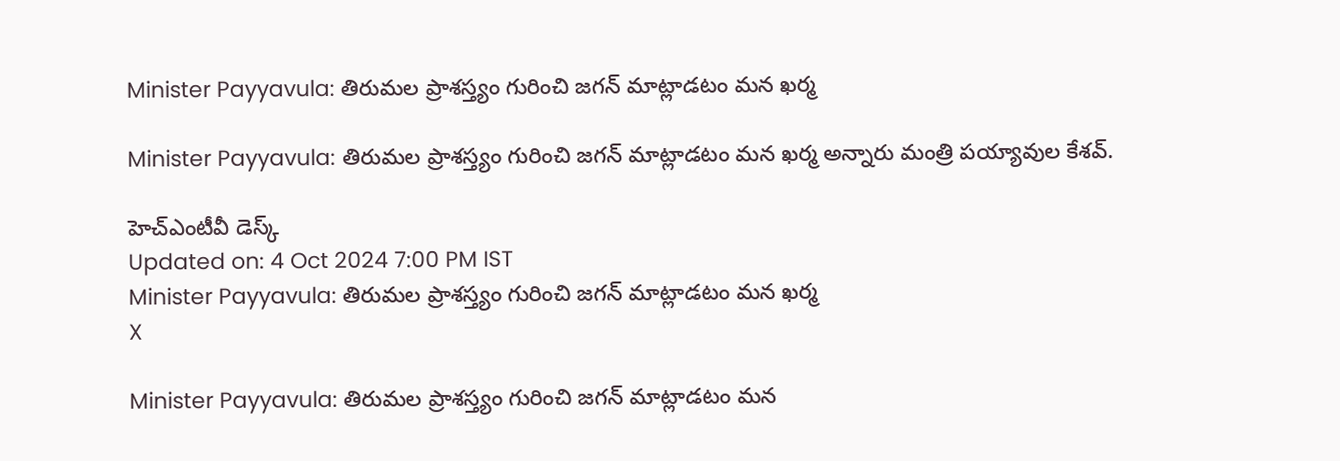Minister Payyavula: తిరుమల ప్రాశస్త్యం గురించి జగన్‌ మాట్లాడటం మన ఖర్మ

Minister Payyavula: తిరుమల ప్రాశస్త్యం గురించి జగన్‌ మాట్లాడటం మన ఖర్మ అన్నారు మంత్రి పయ్యావుల కేశవ్.

హెచ్ఎంటీవీ డెస్క్
Updated on: 4 Oct 2024 7:00 PM IST
Minister Payyavula: తిరుమల ప్రాశస్త్యం గురించి జగన్‌ మాట్లాడటం మన ఖర్మ
X

Minister Payyavula: తిరుమల ప్రాశస్త్యం గురించి జగన్‌ మాట్లాడటం మన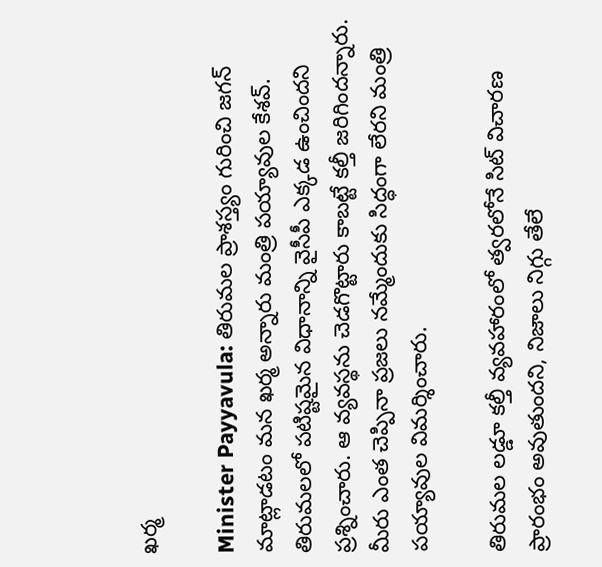ఖర్మ

Minister Payyavula: తిరుమల ప్రాశస్త్యం గురించి జగన్‌ మాట్లాడటం మన ఖర్మ అన్నారు మంత్రి పయ్యావుల కేశవ్. తిరుమలలో పటిష్టమైన విధానాన్ని వైసీపీ ఎక్కడ ఉంచిందని ప్రశ్నించారు. ఆ వ్యవస్థను చెడగొట్టారు కాబట్టే కల్తీ జరిగిందన్నారు. మీరు ఎంత చెప్పినా ప్రజలు నమ్మేందుకు సిద్ధంగా లేరని మంత్రి పయ్యావుల విమర్శించారు.

తిరుమల‌ లడ్డూ కల్తీ వ్యవహారంలో త్వరలోనే సిట్ విచారణ ప్రారంభం అవుతుందని, నిజాలు నిగ్గు తేలే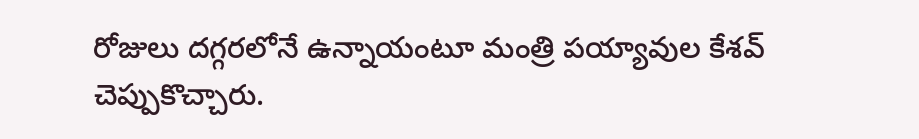రోజులు దగ్గరలోనే ఉన్నాయంటూ మంత్రి పయ్యావుల కేశవ్ చెప్పుకొచ్చారు.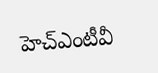హెచ్ఎంటీవీ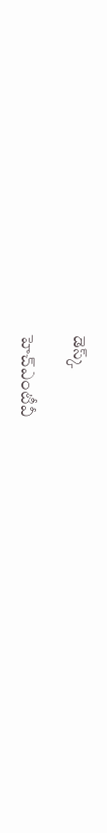డెస్క్

హెచ్ఎంటీవీ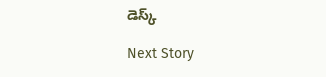డెస్క్

Next Story